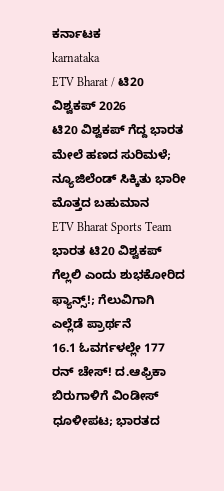ಕರ್ನಾಟಕ
karnataka
ETV Bharat / ಟಿ20 ವಿಶ್ವಕಪ್ 2026
ಟಿ20 ವಿಶ್ವಕಪ್ ಗೆದ್ದ ಭಾರತ ಮೇಲೆ ಹಣದ ಸುರಿಮಳೆ; ನ್ಯೂಜಿಲೆಂಡ್ ಸಿಕ್ಕಿತು ಭಾರೀ ಮೊತ್ತದ ಬಹುಮಾನ
ETV Bharat Sports Team
ಭಾರತ ಟಿ20 ವಿಶ್ವಕಪ್ ಗೆಲ್ಲಲಿ ಎಂದು ಶುಭಕೋರಿದ ಫ್ಯಾನ್ಸ್!; ಗೆಲುವಿಗಾಗಿ ಎಲ್ಲೆಡೆ ಪ್ರಾರ್ಥನೆ
16.1 ಓವರ್ಗಳಲ್ಲೇ 177 ರನ್ ಚೇಸ್! ದ.ಆಫ್ರಿಕಾ ಬಿರುಗಾಳಿಗೆ ವಿಂಡೀಸ್ ಧೂಳೀಪಟ; ಭಾರತದ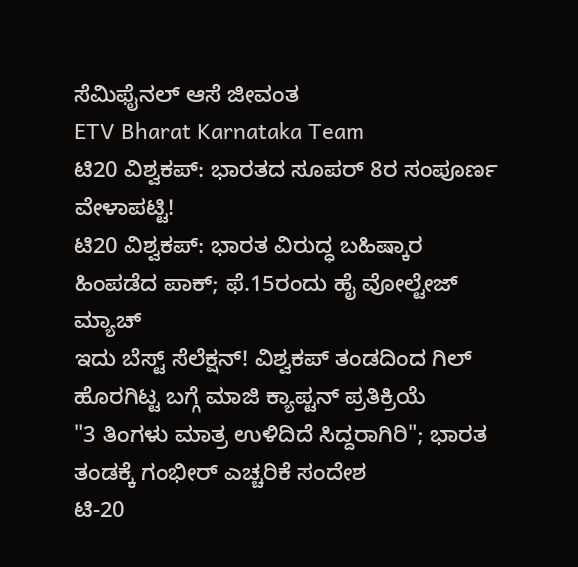ಸೆಮಿಫೈನಲ್ ಆಸೆ ಜೀವಂತ
ETV Bharat Karnataka Team
ಟಿ20 ವಿಶ್ವಕಪ್: ಭಾರತದ ಸೂಪರ್ 8ರ ಸಂಪೂರ್ಣ ವೇಳಾಪಟ್ಟಿ!
ಟಿ20 ವಿಶ್ವಕಪ್: ಭಾರತ ವಿರುದ್ಧ ಬಹಿಷ್ಕಾರ ಹಿಂಪಡೆದ ಪಾಕ್; ಫೆ.15ರಂದು ಹೈ ವೋಲ್ಟೇಜ್ ಮ್ಯಾಚ್
ಇದು ಬೆಸ್ಟ್ ಸೆಲೆಕ್ಷನ್! ವಿಶ್ವಕಪ್ ತಂಡದಿಂದ ಗಿಲ್ ಹೊರಗಿಟ್ಟ ಬಗ್ಗೆ ಮಾಜಿ ಕ್ಯಾಪ್ಟನ್ ಪ್ರತಿಕ್ರಿಯೆ
"3 ತಿಂಗಳು ಮಾತ್ರ ಉಳಿದಿದೆ ಸಿದ್ದರಾಗಿರಿ"; ಭಾರತ ತಂಡಕ್ಕೆ ಗಂಭೀರ್ ಎಚ್ಚರಿಕೆ ಸಂದೇಶ
ಟಿ-20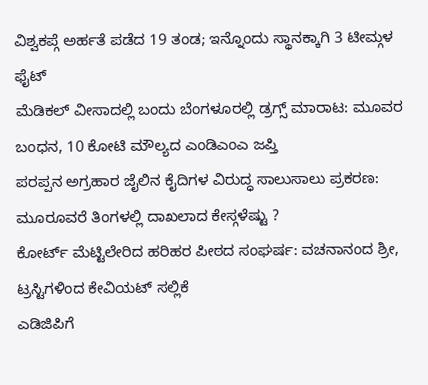ವಿಶ್ವಕಪ್ಗೆ ಅರ್ಹತೆ ಪಡೆದ 19 ತಂಡ; ಇನ್ನೊಂದು ಸ್ಥಾನಕ್ಕಾಗಿ 3 ಟೀಮ್ಗಳ ಫೈಟ್
ಮೆಡಿಕಲ್ ವೀಸಾದಲ್ಲಿ ಬಂದು ಬೆಂಗಳೂರಲ್ಲಿ ಡ್ರಗ್ಸ್ ಮಾರಾಟ: ಮೂವರ ಬಂಧನ, 10 ಕೋಟಿ ಮೌಲ್ಯದ ಎಂಡಿಎಂಎ ಜಪ್ತಿ
ಪರಪ್ಪನ ಅಗ್ರಹಾರ ಜೈಲಿನ ಕೈದಿಗಳ ವಿರುದ್ಧ ಸಾಲುಸಾಲು ಪ್ರಕರಣ: ಮೂರೂವರೆ ತಿಂಗಳಲ್ಲಿ ದಾಖಲಾದ ಕೇಸ್ಗಳೆಷ್ಟು ?
ಕೋರ್ಟ್ ಮೆಟ್ಟಿಲೇರಿದ ಹರಿಹರ ಪೀಠದ ಸಂಘರ್ಷ: ವಚನಾನಂದ ಶ್ರೀ, ಟ್ರಸ್ಟಿಗಳಿಂದ ಕೇವಿಯಟ್ ಸಲ್ಲಿಕೆ
ಎಡಿಜಿಪಿಗೆ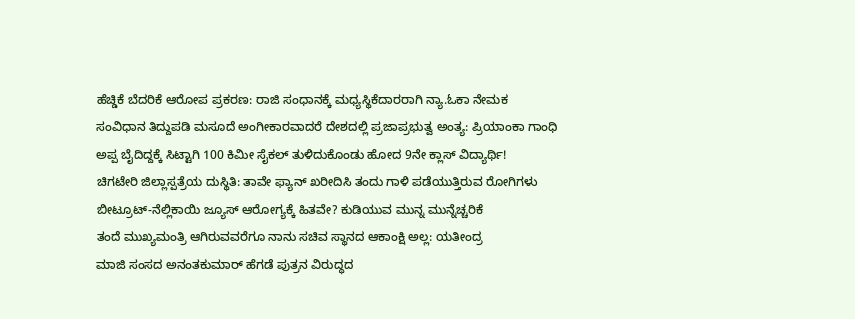ಹೆಚ್ಡಿಕೆ ಬೆದರಿಕೆ ಆರೋಪ ಪ್ರಕರಣ: ರಾಜಿ ಸಂಧಾನಕ್ಕೆ ಮಧ್ಯಸ್ಥಿಕೆದಾರರಾಗಿ ನ್ಯಾ.ಓಕಾ ನೇಮಕ
ಸಂವಿಧಾನ ತಿದ್ದುಪಡಿ ಮಸೂದೆ ಅಂಗೀಕಾರವಾದರೆ ದೇಶದಲ್ಲಿ ಪ್ರಜಾಪ್ರಭುತ್ವ ಅಂತ್ಯ: ಪ್ರಿಯಾಂಕಾ ಗಾಂಧಿ
ಅಪ್ಪ ಬೈದಿದ್ದಕ್ಕೆ ಸಿಟ್ಟಾಗಿ 100 ಕಿಮೀ ಸೈಕಲ್ ತುಳಿದುಕೊಂಡು ಹೋದ 9ನೇ ಕ್ಲಾಸ್ ವಿದ್ಯಾರ್ಥಿ!
ಚಿಗಟೇರಿ ಜಿಲ್ಲಾಸ್ಪತ್ರೆಯ ದುಸ್ಥಿತಿ: ತಾವೇ ಫ್ಯಾನ್ ಖರೀದಿಸಿ ತಂದು ಗಾಳಿ ಪಡೆಯುತ್ತಿರುವ ರೋಗಿಗಳು
ಬೀಟ್ರೂಟ್-ನೆಲ್ಲಿಕಾಯಿ ಜ್ಯೂಸ್ ಆರೋಗ್ಯಕ್ಕೆ ಹಿತವೇ? ಕುಡಿಯುವ ಮುನ್ನ ಮುನ್ನೆಚ್ಚರಿಕೆ
ತಂದೆ ಮುಖ್ಯಮಂತ್ರಿ ಆಗಿರುವವರೆಗೂ ನಾನು ಸಚಿವ ಸ್ಥಾನದ ಆಕಾಂಕ್ಷಿ ಅಲ್ಲ: ಯತೀಂದ್ರ
ಮಾಜಿ ಸಂಸದ ಅನಂತಕುಮಾರ್ ಹೆಗಡೆ ಪುತ್ರನ ವಿರುದ್ಧದ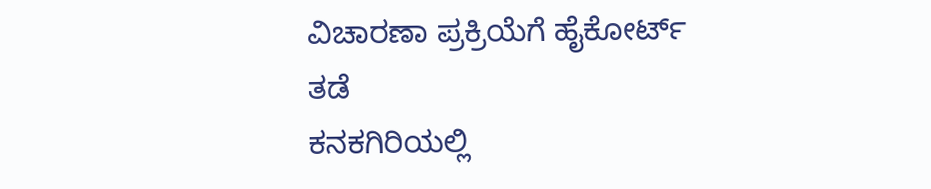ವಿಚಾರಣಾ ಪ್ರಕ್ರಿಯೆಗೆ ಹೈಕೋರ್ಟ್ ತಡೆ
ಕನಕಗಿರಿಯಲ್ಲಿ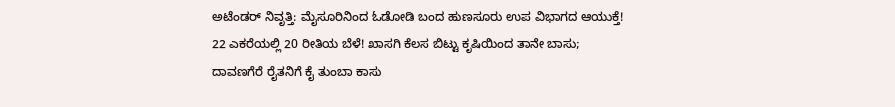ಅಟೆಂಡರ್ ನಿವೃತ್ತಿ: ಮೈಸೂರಿನಿಂದ ಓಡೋಡಿ ಬಂದ ಹುಣಸೂರು ಉಪ ವಿಭಾಗದ ಆಯುಕ್ತೆ!
22 ಎಕರೆಯಲ್ಲಿ 20 ರೀತಿಯ ಬೆಳೆ! ಖಾಸಗಿ ಕೆಲಸ ಬಿಟ್ಟು ಕೃಷಿಯಿಂದ ತಾನೇ ಬಾಸು; ದಾವಣಗೆರೆ ರೈತನಿಗೆ ಕೈ ತುಂಬಾ ಕಾಸು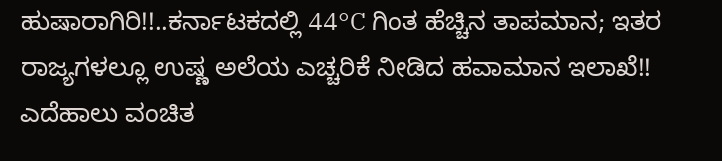ಹುಷಾರಾಗಿರಿ!!..ಕರ್ನಾಟಕದಲ್ಲಿ 44°C ಗಿಂತ ಹೆಚ್ಚಿನ ತಾಪಮಾನ; ಇತರ ರಾಜ್ಯಗಳಲ್ಲೂ ಉಷ್ಣ ಅಲೆಯ ಎಚ್ಚರಿಕೆ ನೀಡಿದ ಹವಾಮಾನ ಇಲಾಖೆ!!
ಎದೆಹಾಲು ವಂಚಿತ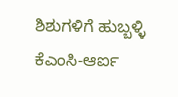ಶಿಶುಗಳಿಗೆ ಹುಬ್ಬಳ್ಳಿ ಕೆಎಂಸಿ-ಆರ್ಐ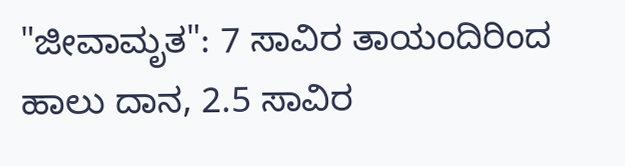"ಜೀವಾಮೃತ": 7 ಸಾವಿರ ತಾಯಂದಿರಿಂದ ಹಾಲು ದಾನ, 2.5 ಸಾವಿರ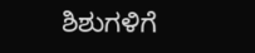ಶಿಶುಗಳಿಗೆ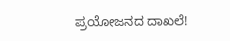ಪ್ರಯೋಜನದ ದಾಖಲೆ!